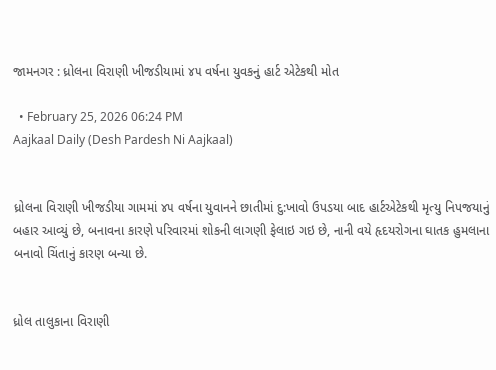જામનગર : ધ્રોલના વિરાણી ખીજડીયામાં ૪૫ વર્ષના યુવકનું હાર્ટ એટેકથી મોત

  • February 25, 2026 06:24 PM
Aajkaal Daily (Desh Pardesh Ni Aajkaal)


ધ્રોલના વિરાણી ખીજડીયા ગામમાં ૪૫ વર્ષના યુવાનને છાતીમાં દુ:ખાવો ઉપડયા બાદ હાર્ટએટેકથી મૃત્યુ નિપજયાનું બહાર આવ્યું છે, બનાવના કારણે પરિવારમાં શોકની લાગણી ફેલાઇ ગઇ છે, નાની વયે હૃદયરોગના ઘાતક હુમલાના બનાવો ચિંતાનું કારણ બન્યા છે.


ધ્રોલ તાલુકાના વિરાણી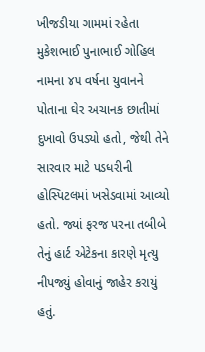ખીજડીયા ગામમાં રહેતા મુકેશભાઈ પુનાભાઈ ગોહિલ નામના ૪૫ વર્ષના યુવાનને પોતાના ઘેર અચાનક છાતીમાં દુખાવો ઉપડ્યો હતો, જેથી તેને સારવાર માટે પડધરીની હોસ્પિટલમાં ખસેડવામાં આવ્યો હતો. જ્યાં ફરજ પરના તબીબે તેનું હાર્ટ એટેકના કારણે મૃત્યુ નીપજ્યું હોવાનું જાહેર કરાયું હતું.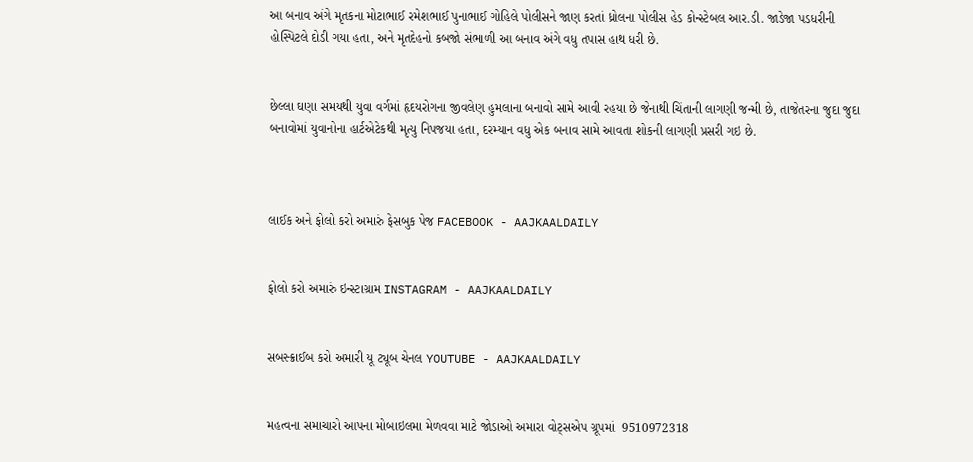આ બનાવ અંગે મૃતકના મોટાભાઈ રમેશભાઈ પુનાભાઈ ગોહિલે પોલીસને જાણ કરતાં ધ્રોલના પોલીસ હેડ કોન્સ્ટેબલ આર.ડી. જાડેજા પડધરીની હોસ્પિટલે દોડી ગયા હતા, અને મૃતદેહનો કબજો સંભાળી આ બનાવ અંગે વધુ તપાસ હાથ ધરી છે.


છેલ્લા ઘણા સમયથી યુવા વર્ગમાં હૃદયરોગના જીવલેણ હુમલાના બનાવો સામે આવી રહયા છે જેનાથી ચિંતાની લાગણી જન્મી છે, તાજેતરના જુદા જુદા બનાવોમાં યુવાનોના હાર્ટએટેકથી મૃત્યુ નિપજયા હતા, દરમ્યાન વધુ એક બનાવ સામે આવતા શોકની લાગણી પ્રસરી ગઇ છે.



લાઈક અને ફોલો કરો અમારું ફેસબુક પેજ FACEBOOK - AAJKAALDAILY


ફોલો કરો અમારું ઇન્સ્ટાગ્રામ INSTAGRAM - AAJKAALDAILY


સબસ્ક્રાઈબ કરો અમારી યૂ ટ્યૂબ ચેનલ YOUTUBE - AAJKAALDAILY


મહત્વના સમાચારો આપના મોબાઇલમા મેળવવા માટે જોડાઓ અમારા વોટ્સએપ ગ્રૂપમાં  9510972318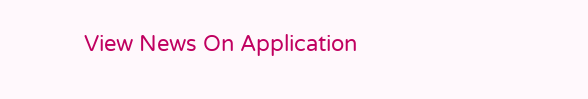View News On Application